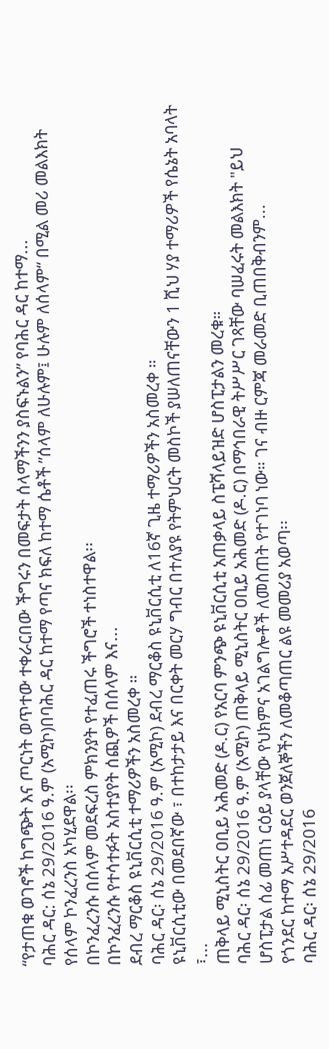“የታጠቁ ወገኖች ከግጭት እና ጦርነት ወጥተው ተቀራርበው ችግሩን በመፍታት ሰላማችንን ያስፍኑልን” የባሕር ዳር ከተማ...
ባሕር ዳር: ሰኔ 29/2016 ዓ.ም (አሚኮ)በባሕር ዳር ከተማ የጣና ክፍለ ከተማ ሴቶች ”ሰላም ለሁሉም፤ ሁሉም ለሰላም“ በሚል መሪ መልእክት የሰላም ኮንፈረንስ አካሂደዋል፡፡
በኮንፈረንሱ በሰላም መደፍረስ ምክንያት የተፈጠሩ ችግሮች ተነስተዋል፡፡
በኮንፈረንሱ የተሳተፉት አስተያየት ሰጪዎች በሰላም እና...
ደብረ ማርቆስ ዩኒቨርሲቲ ተማሪዎችን አስመረቀ ።
ባሕር ዳር፡ ሰኔ 29/2016 ዓ.ም (አሚኮ) ደብረ ማርቆስ ዩኒቨርሲቲ ለ16ኛ ጊዜ ተማሪዎችን አስመረቀ ።
ዩኒቨርሲቲው በመደበኛው ፣ በተከታታይ እና በርቀት መርሃ ግብር በተለያዩ የትምህርት መስኮች ያሠለጠናቸውን 1 ሺህ ሃያ ተማሪዎች የሴኔት አባላት ፣...
ጠቅላይ ሚኒስትር ዐቢይ አሕመድ (ዶ.ር) የአርባ ምንጭ ዩኒቨርሲቲ አጠቃላይ ስፔሻላይዝድ ሆስፒታልን መረቁ።
ባሕር ዳር፡ ሰኔ 29/2016 ዓ.ም (አሚኮ) ጠቅላይ ሚኒስትር ዐቢይ አሕመድ (ዶ.ር) በማኅበራዊ ትሥሥር ገጻቸው ባሠፈሩት መልእክት "ይህ ሆስፒታል ሰፊ መጠነ ርዕይ ያላቸው የህክምና አገልግሎቶች ለመስጠት የተገነባ ነው። ገና ብዙ ርምጃ መራመድ ቢጠበቅብንም...
የጎንደር ከተማ አሥተዳደር ወንጀለኞችን ለመቆጣጠር ልዩ መመሪያ አወጣ፡፡
ባሕር ዳር፡ ሰኔ 29/2016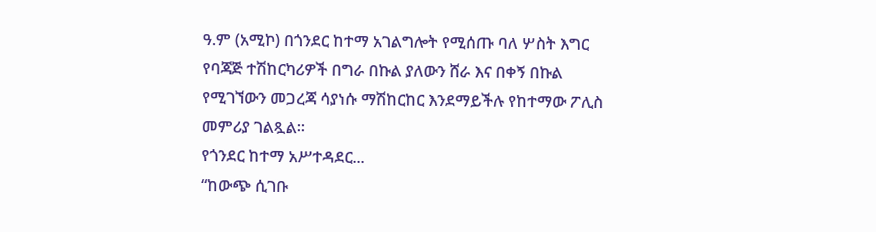ዓ.ም (አሚኮ) በጎንደር ከተማ አገልግሎት የሚሰጡ ባለ ሦስት እግር የባጃጅ ተሽከርካሪዎች በግራ በኩል ያለውን ሸራ እና በቀኝ በኩል የሚገኘውን መጋረጃ ሳያነሱ ማሽከርከር እንደማይችሉ የከተማው ፖሊስ መምሪያ ገልጿል።
የጎንደር ከተማ አሥተዳደር...
“ከውጭ ሲገቡ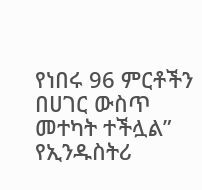የነበሩ 96 ምርቶችን በሀገር ውስጥ መተካት ተችሏል” የኢንዱስትሪ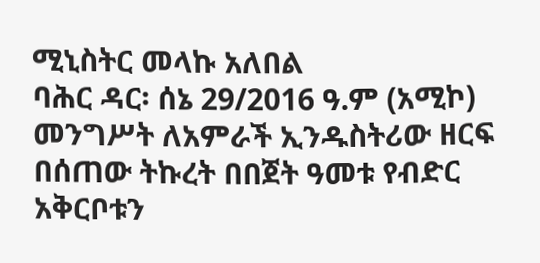ሚኒስትር መላኩ አለበል
ባሕር ዳር፡ ሰኔ 29/2016 ዓ.ም (አሚኮ) መንግሥት ለአምራች ኢንዱስትሪው ዘርፍ በሰጠው ትኩረት በበጀት ዓመቱ የብድር አቅርቦቱን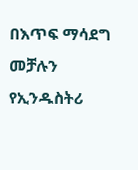በእጥፍ ማሳደግ መቻሉን የኢንዱስትሪ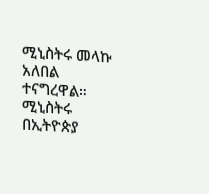ሚኒስትሩ መላኩ አለበል ተናግረዋል።
ሚኒስትሩ በኢትዮጵያ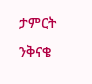ታምርት ንቅናቄ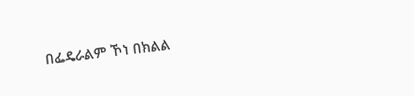በፌዴራልም ኾነ በክልል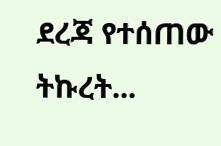ደረጃ የተሰጠው ትኩረት...